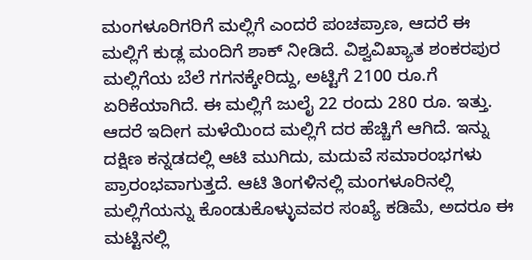ಮಂಗಳೂರಿಗರಿಗೆ ಮಲ್ಲಿಗೆ ಎಂದರೆ ಪಂಚಪ್ರಾಣ, ಆದರೆ ಈ ಮಲ್ಲಿಗೆ ಕುಡ್ಲ ಮಂದಿಗೆ ಶಾಕ್ ನೀಡಿದೆ. ವಿಶ್ವವಿಖ್ಯಾತ ಶಂಕರಪುರ ಮಲ್ಲಿಗೆಯ ಬೆಲೆ ಗಗನಕ್ಕೇರಿದ್ದು, ಅಟ್ಟಿಗೆ 2100 ರೂ.ಗೆ ಏರಿಕೆಯಾಗಿದೆ. ಈ ಮಲ್ಲಿಗೆ ಜುಲೈ 22 ರಂದು 280 ರೂ. ಇತ್ತು. ಆದರೆ ಇದೀಗ ಮಳೆಯಿಂದ ಮಲ್ಲಿಗೆ ದರ ಹೆಚ್ಚಿಗೆ ಆಗಿದೆ. ಇನ್ನು ದಕ್ಷಿಣ ಕನ್ನಡದಲ್ಲಿ ಆಟಿ ಮುಗಿದು, ಮದುವೆ ಸಮಾರಂಭಗಳು ಪ್ರಾರಂಭವಾಗುತ್ತದೆ. ಆಟಿ ತಿಂಗಳಿನಲ್ಲಿ ಮಂಗಳೂರಿನಲ್ಲಿ ಮಲ್ಲಿಗೆಯನ್ನು ಕೊಂಡುಕೊಳ್ಳುವವರ ಸಂಖ್ಯೆ ಕಡಿಮೆ, ಅದರೂ ಈ ಮಟ್ಟಿನಲ್ಲಿ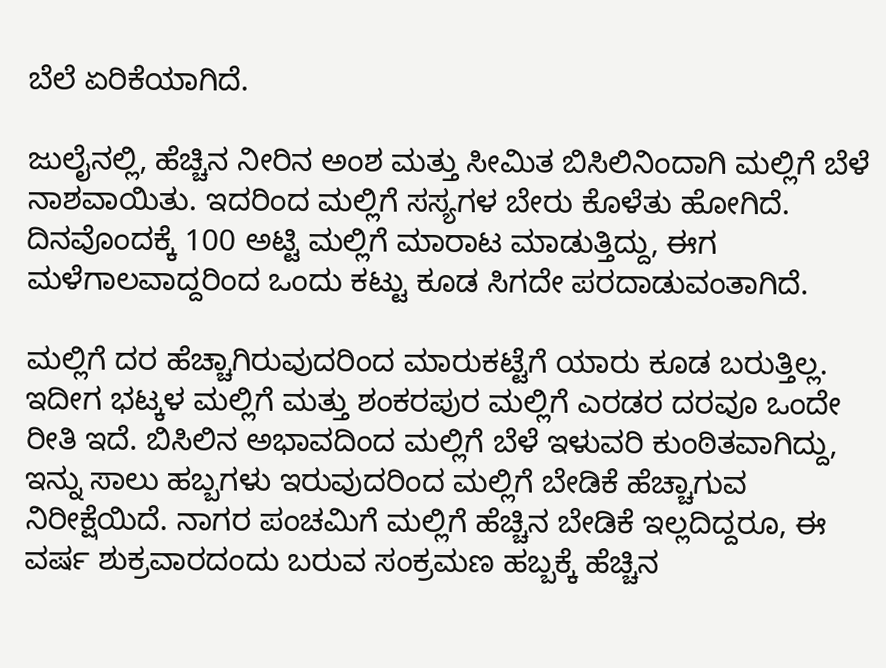ಬೆಲೆ ಏರಿಕೆಯಾಗಿದೆ.

ಜುಲೈನಲ್ಲಿ, ಹೆಚ್ಚಿನ ನೀರಿನ ಅಂಶ ಮತ್ತು ಸೀಮಿತ ಬಿಸಿಲಿನಿಂದಾಗಿ ಮಲ್ಲಿಗೆ ಬೆಳೆ ನಾಶವಾಯಿತು. ಇದರಿಂದ ಮಲ್ಲಿಗೆ ಸಸ್ಯಗಳ ಬೇರು ಕೊಳೆತು ಹೋಗಿದೆ. ದಿನವೊಂದಕ್ಕೆ 100 ಅಟ್ಟಿ ಮಲ್ಲಿಗೆ ಮಾರಾಟ ಮಾಡುತ್ತಿದ್ದು, ಈಗ ಮಳೆಗಾಲವಾದ್ದರಿಂದ ಒಂದು ಕಟ್ಟು ಕೂಡ ಸಿಗದೇ ಪರದಾಡುವಂತಾಗಿದೆ.

ಮಲ್ಲಿಗೆ ದರ ಹೆಚ್ಚಾಗಿರುವುದರಿಂದ ಮಾರುಕಟ್ಟೆಗೆ ಯಾರು ಕೂಡ ಬರುತ್ತಿಲ್ಲ. ಇದೀಗ ಭಟ್ಕಳ ಮಲ್ಲಿಗೆ ಮತ್ತು ಶಂಕರಪುರ ಮಲ್ಲಿಗೆ ಎರಡರ ದರವೂ ಒಂದೇ ರೀತಿ ಇದೆ. ಬಿಸಿಲಿನ ಅಭಾವದಿಂದ ಮಲ್ಲಿಗೆ ಬೆಳೆ ಇಳುವರಿ ಕುಂಠಿತವಾಗಿದ್ದು, ಇನ್ನು ಸಾಲು ಹಬ್ಬಗಳು ಇರುವುದರಿಂದ ಮಲ್ಲಿಗೆ ಬೇಡಿಕೆ ಹೆಚ್ಚಾಗುವ ನಿರೀಕ್ಷೆಯಿದೆ. ನಾಗರ ಪಂಚಮಿಗೆ ಮಲ್ಲಿಗೆ ಹೆಚ್ಚಿನ ಬೇಡಿಕೆ ಇಲ್ಲದಿದ್ದರೂ, ಈ ವರ್ಷ ಶುಕ್ರವಾರದಂದು ಬರುವ ಸಂಕ್ರಮಣ ಹಬ್ಬಕ್ಕೆ ಹೆಚ್ಚಿನ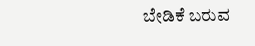ಬೇಡಿಕೆ ಬರುವ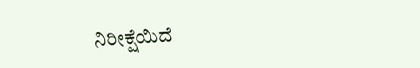ನಿರೀಕ್ಷೆಯಿದೆ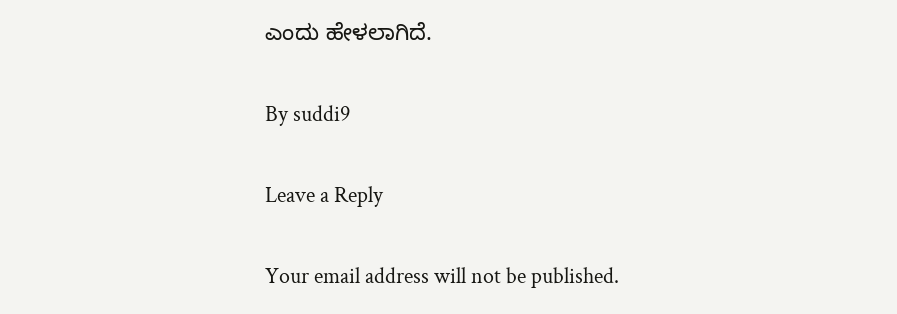ಎಂದು ಹೇಳಲಾಗಿದೆ.

By suddi9

Leave a Reply

Your email address will not be published.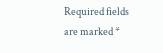Required fields are marked *